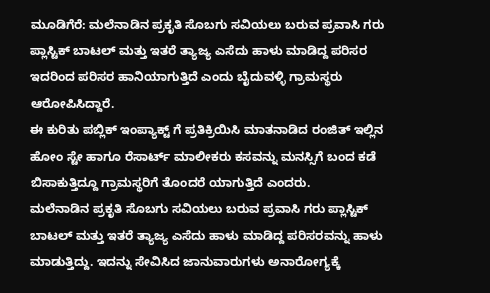ಮೂಡಿಗೆರೆ: ಮಲೆನಾಡಿನ ಪ್ರಕೃತಿ ಸೊಬಗು ಸವಿಯಲು ಬರುವ ಪ್ರವಾಸಿ ಗರು ಪ್ಲಾಸ್ಟಿಕ್ ಬಾಟಲ್ ಮತ್ತು ಇತರೆ ತ್ಯಾಜ್ಯ ಎಸೆದು ಹಾಳು ಮಾಡಿದ್ದ ಪರಿಸರ ಇದರಿಂದ ಪರಿಸರ ಹಾನಿಯಾಗುತ್ತಿದೆ ಎಂದು ಬೈದುವಳ್ಳಿ ಗ್ರಾಮಸ್ಥರು ಆರೋಪಿಸಿದ್ದಾರೆ.
ಈ ಕುರಿತು ಪಬ್ಲಿಕ್ ಇಂಪ್ಯಾಕ್ಟ್ ಗೆ ಪ್ರತಿಕ್ರಿಯಿಸಿ ಮಾತನಾಡಿದ ರಂಜಿತ್ ಇಲ್ಲಿನ ಹೋಂ ಸ್ಟೇ ಹಾಗೂ ರೆಸಾರ್ಟ್ ಮಾಲೀಕರು ಕಸವನ್ನು ಮನಸ್ಸಿಗೆ ಬಂದ ಕಡೆ ಬಿಸಾಕುತ್ತಿದ್ದೂ ಗ್ರಾಮಸ್ಥರಿಗೆ ತೊಂದರೆ ಯಾಗುತ್ತಿದೆ ಎಂದರು.
ಮಲೆನಾಡಿನ ಪ್ರಕೃತಿ ಸೊಬಗು ಸವಿಯಲು ಬರುವ ಪ್ರವಾಸಿ ಗರು ಪ್ಲಾಸ್ಟಿಕ್ ಬಾಟಲ್ ಮತ್ತು ಇತರೆ ತ್ಯಾಜ್ಯ ಎಸೆದು ಹಾಳು ಮಾಡಿದ್ದ ಪರಿಸರವನ್ನು ಹಾಳು ಮಾಡುತ್ತಿದ್ದು. ಇದನ್ನು ಸೇವಿಸಿದ ಜಾನುವಾರುಗಳು ಅನಾರೋಗ್ಯಕ್ಕೆ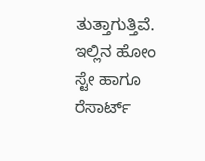ತುತ್ತಾಗುತ್ತಿವೆ.
ಇಲ್ಲಿನ ಹೋಂ ಸ್ಟೇ ಹಾಗೂ ರೆಸಾರ್ಟ್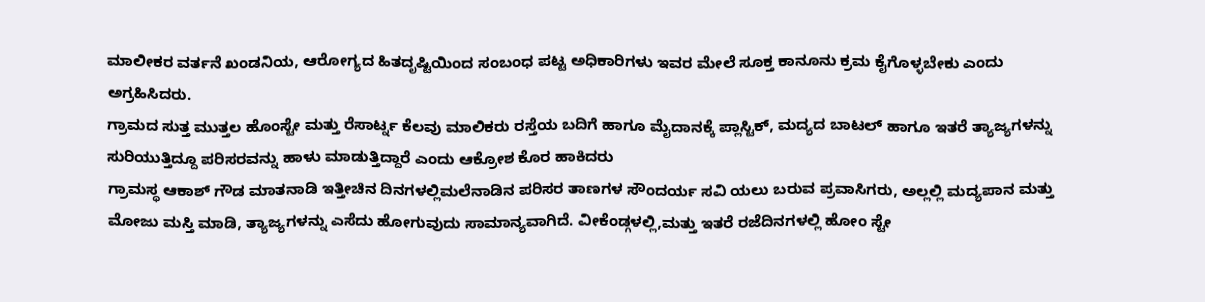ಮಾಲೀಕರ ವರ್ತನೆ ಖಂಡನಿಯ, ಆರೋಗ್ಯದ ಹಿತದೃಷ್ಟಿಯಿಂದ ಸಂಬಂಧ ಪಟ್ಟ ಅಧಿಕಾರಿಗಳು ಇವರ ಮೇಲೆ ಸೂಕ್ತ ಕಾನೂನು ಕ್ರಮ ಕೈಗೊಳ್ಳಬೇಕು ಎಂದು ಅಗ್ರಹಿಸಿದರು.
ಗ್ರಾಮದ ಸುತ್ತ ಮುತ್ತಲ ಹೊಂಸ್ಟೇ ಮತ್ತು ರೆಸಾರ್ಟ್ನ ಕೆಲವು ಮಾಲಿಕರು ರಸ್ತೆಯ ಬದಿಗೆ ಹಾಗೂ ಮೈದಾನಕ್ಕೆ ಪ್ಲಾಸ್ಟಿಕ್, ಮದ್ಯದ ಬಾಟಲ್ ಹಾಗೂ ಇತರೆ ತ್ಯಾಜ್ಯಗಳನ್ನು ಸುರಿಯುತ್ತಿದ್ದೂ ಪರಿಸರವನ್ನು ಹಾಳು ಮಾಡುತ್ತಿದ್ದಾರೆ ಎಂದು ಆಕ್ರೋಶ ಕೊರ ಹಾಕಿದರು
ಗ್ರಾಮಸ್ಥ ಆಕಾಶ್ ಗೌಡ ಮಾತನಾಡಿ ಇತ್ತೀಚಿನ ದಿನಗಳಲ್ಲಿಮಲೆನಾಡಿನ ಪರಿಸರ ತಾಣಗಳ ಸೌಂದರ್ಯ ಸವಿ ಯಲು ಬರುವ ಪ್ರವಾಸಿಗರು, ಅಲ್ಲಲ್ಲಿ ಮದ್ಯಪಾನ ಮತ್ತು ಮೋಜು ಮಸ್ತಿ ಮಾಡಿ, ತ್ಯಾಜ್ಯಗಳನ್ನು ಎಸೆದು ಹೋಗುವುದು ಸಾಮಾನ್ಯವಾಗಿದೆ. ವೀಕೆಂಡ್ಗಳಲ್ಲಿ,ಮತ್ತು ಇತರೆ ರಜೆದಿನಗಳಲ್ಲಿ ಹೋಂ ಸ್ಟೇ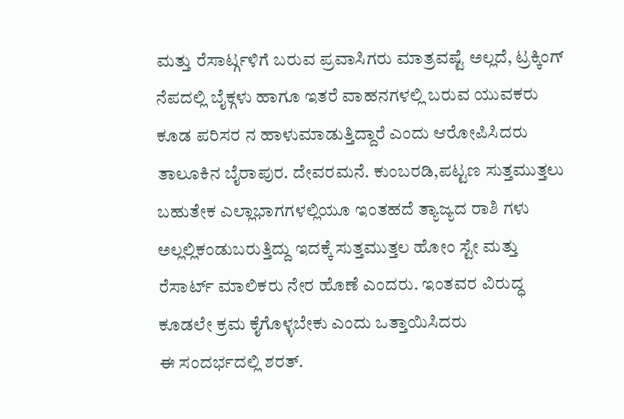ಮತ್ತು ರೆಸಾರ್ಟ್ಗಳಿಗೆ ಬರುವ ಪ್ರವಾಸಿಗರು ಮಾತ್ರವಷ್ಟೆ ಅಲ್ಲದೆ, ಟ್ರಕ್ಕಿಂಗ್ ನೆಪದಲ್ಲಿ ಬೈಕ್ಗಳು ಹಾಗೂ ಇತರೆ ವಾಹನಗಳಲ್ಲಿ ಬರುವ ಯುವಕರು ಕೂಡ ಪರಿಸರ ನ ಹಾಳುಮಾಡುತ್ತಿದ್ದಾರೆ ಎಂದು ಆರೋಪಿಸಿದರು
ತಾಲೂಕಿನ ಬೈರಾಪುರ. ದೇವರಮನೆ. ಕುಂಬರಡಿ,ಪಟ್ಟಣ ಸುತ್ತಮುತ್ತಲು ಬಹುತೇಕ ಎಲ್ಲಾಭಾಗಗಳಲ್ಲಿಯೂ ಇಂತಹದೆ ತ್ಯಾಜ್ಯದ ರಾಶಿ ಗಳು ಅಲ್ಲಲ್ಲಿಕಂಡುಬರುತ್ತಿದ್ದು ಇದಕ್ಕೆ ಸುತ್ತಮುತ್ತಲ ಹೋಂ ಸ್ಟೇ ಮತ್ತು ರೆಸಾರ್ಟ್ ಮಾಲಿಕರು ನೇರ ಹೊಣೆ ಎಂದರು. ಇಂತವರ ವಿರುದ್ಧ ಕೂಡಲೇ ಕ್ರಮ ಕೈಗೊಳ್ಳಬೇಕು ಎಂದು ಒತ್ತಾಯಿಸಿದರು
ಈ ಸಂದರ್ಭದಲ್ಲಿ ಶರತ್.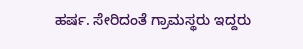ಹರ್ಷ. ಸೇರಿದಂತೆ ಗ್ರಾಮಸ್ಥರು ಇದ್ದರು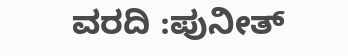ವರದಿ :ಪುನೀತ್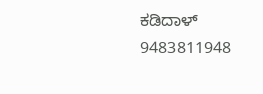ಕಡಿದಾಳ್
9483811948